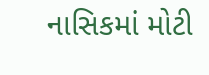નાસિકમાં મોટી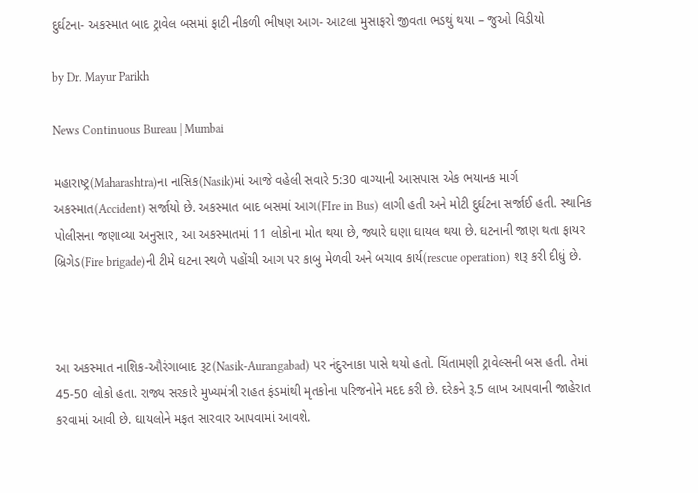દુર્ઘટના- અકસ્માત બાદ ટ્રાવેલ બસમાં ફાટી નીકળી ભીષણ આગ- આટલા મુસાફરો જીવતા ભડથું થયા – જુઓ વિડીયો

by Dr. Mayur Parikh

News Continuous Bureau | Mumbai

મહારાષ્ટ્ર(Maharashtra)ના નાસિક(Nasik)માં આજે વહેલી સવારે 5:30 વાગ્યાની આસપાસ એક ભયાનક માર્ગ અકસ્માત(Accident) સર્જાયો છે. અકસ્માત બાદ બસમાં આગ(FIre in Bus) લાગી હતી અને મોટી દુર્ઘટના સર્જાઈ હતી. સ્થાનિક પોલીસના જણાવ્યા અનુસાર, આ અકસ્માતમાં 11 લોકોના મોત થયા છે, જ્યારે ઘણા ઘાયલ થયા છે. ઘટનાની જાણ થતા ફાયર બ્રિગેડ(Fire brigade)ની ટીમે ઘટના સ્થળે પહોંચી આગ પર કાબુ મેળવી અને બચાવ કાર્ય(rescue operation) શરૂ કરી દીધું છે.



આ અકસ્માત નાશિક-ઔરંગાબાદ રૂટ(Nasik-Aurangabad) પર નંદુરનાકા પાસે થયો હતો. ચિંતામણી ટ્રાવેલ્સની બસ હતી. તેમાં 45-50 લોકો હતા. રાજ્ય સરકારે મુખ્યમંત્રી રાહત ફંડમાંથી મૃતકોના પરિજનોને મદદ કરી છે. દરેકને રૂ.5 લાખ આપવાની જાહેરાત કરવામાં આવી છે. ઘાયલોને મફત સારવાર આપવામાં આવશે.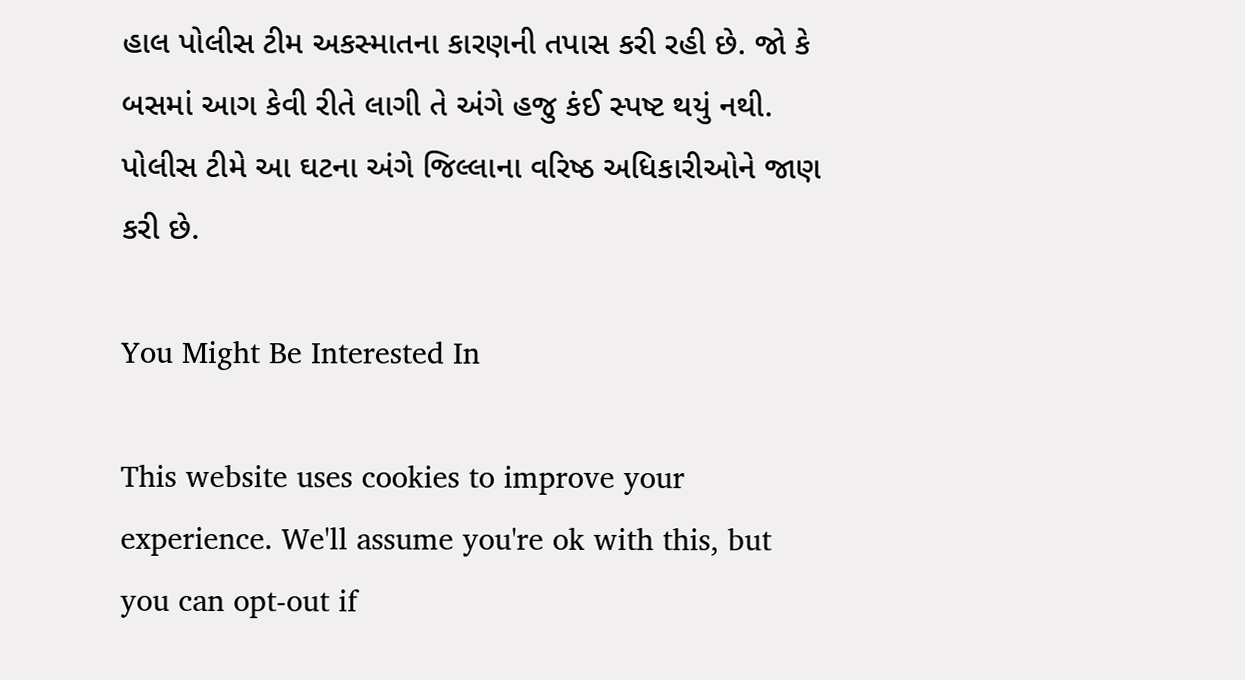હાલ પોલીસ ટીમ અકસ્માતના કારણની તપાસ કરી રહી છે. જો કે બસમાં આગ કેવી રીતે લાગી તે અંગે હજુ કંઈ સ્પષ્ટ થયું નથી. પોલીસ ટીમે આ ઘટના અંગે જિલ્લાના વરિષ્ઠ અધિકારીઓને જાણ કરી છે.

You Might Be Interested In

This website uses cookies to improve your experience. We'll assume you're ok with this, but you can opt-out if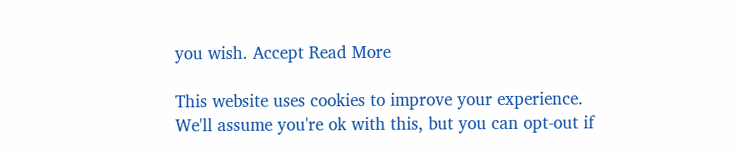you wish. Accept Read More

This website uses cookies to improve your experience. We'll assume you're ok with this, but you can opt-out if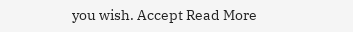you wish. Accept Read More